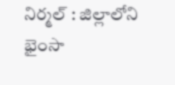నిర్మల్ : జిల్లాలోని భైంసా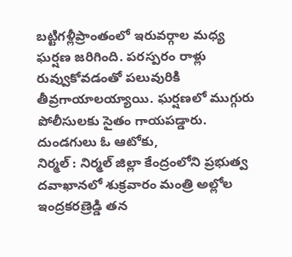బట్టిగళ్లీప్రాంతంలో ఇరువర్గాల మధ్య ఘర్షణ జరిగింది. పరస్పరం రాళ్లు రువ్వుకోవడంతో పలువురికి తీవ్రగాయాలయ్యాయి. ఘర్షణలో ముగ్గురు పోలీసులకు సైతం గాయపడ్డారు. దుండగులు ఓ ఆటోకు,
నిర్మల్ : నిర్మల్ జిల్లా కేంద్రంలోని ప్రభుత్వ దవాఖానలో శుక్రవారం మంత్రి అల్లోల ఇంద్రకరణ్రెడ్డి తన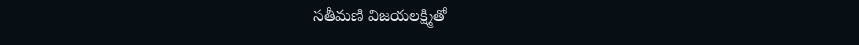సతీమణి విజయలక్ష్మితో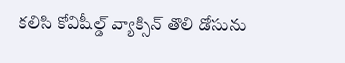కలిసి కోవిషీల్డ్ వ్యాక్సిన్ తొలి డోసును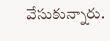వేసుకున్నారు.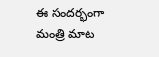ఈ సందర్భంగా మంత్రి మాట